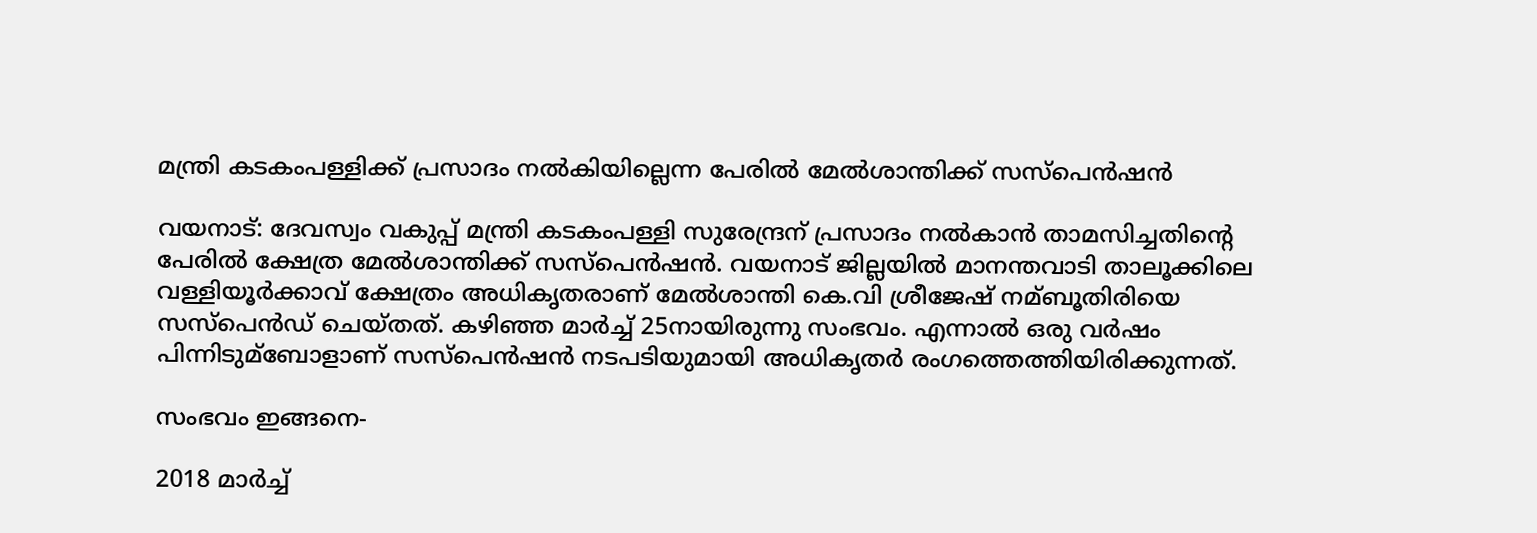മന്ത്രി കടകംപള്ളിക്ക് പ്രസാദം നല്‍കിയില്ലെന്ന പേരില്‍ മേല്‍ശാന്തിക്ക് സസ്‌പെന്‍ഷന്‍

വയനാട്: ദേവസ്വം വകുപ്പ് മന്ത്രി കടകംപള്ളി സുരേന്ദ്രന് പ്രസാദം നല്‍കാന്‍ താമസിച്ചതിന്റെ പേരില്‍ ക്ഷേത്ര മേല്‍ശാന്തിക്ക് സസ്‌പെന്‍ഷന്‍. വയനാട് ജില്ലയില്‍ മാനന്തവാടി താലൂക്കിലെ വള്ളിയൂര്‍ക്കാവ് ക്ഷേത്രം അധികൃതരാണ് മേല്‍ശാന്തി കെ.വി ശ്രീജേഷ് നമ്ബൂതിരിയെ സസ്‌പെന്‍ഡ് ചെയ്‌തത്. കഴിഞ്ഞ മാര്‍ച്ച്‌ 25നായിരുന്നു സംഭവം. എന്നാല്‍ ഒരു വര്‍ഷം പിന്നിടുമ്ബോളാണ് സസ്‌പെന്‍ഷന്‍ നടപടിയുമായി അധികൃതര്‍ രംഗത്തെത്തിയിരിക്കുന്നത്.

സംഭവം ഇങ്ങനെ-

2018 മാര്‍ച്ച്‌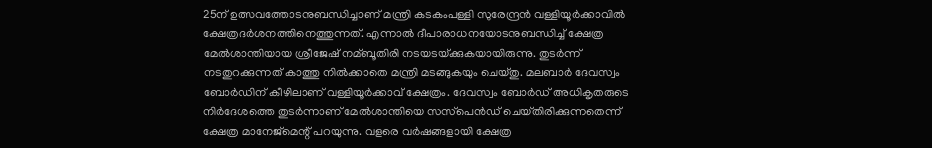25ന് ഉത്സവത്തോടനുബന്ധിച്ചാണ് മന്ത്രി കടകംപള്ളി സുരേന്ദ്രന്‍ വള്ളിയൂര്‍ക്കാവില്‍ ക്ഷേത്രദര്‍ശനത്തിനെത്തുന്നത്. എന്നാല്‍ ദീപാരാധനയോടനുബന്ധിച്ച്‌ ക്ഷേത്ര മേല്‍ശാന്തിയായ ശ്രീജേഷ് നമ്ബൂതിരി നടയടയ്‌ക്കുകയായിരുന്നു. തുടര്‍ന്ന് നടതുറക്കുന്നത് കാത്തു നില്‍ക്കാതെ മന്ത്രി മടങ്ങുകയും ചെയ്‌തു. മലബാര്‍ ദേവസ്വം ബോര്‍ഡിന് കീഴിലാണ് വള്ളിയൂര്‍ക്കാവ് ക്ഷേത്രം. ദേവസ്വം ബോര്‍ഡ് അധികൃതരുടെ നിര്‍ദേശത്തെ തുടര്‍ന്നാണ് മേല്‍ശാന്തിയെ സസ്‌പെന്‍ഡ് ചെയ്‌തിരിക്കുന്നതെന്ന് ക്ഷേത്ര മാനേജ്‌മെന്റ് പറയുന്നു. വളരെ വര്‍ഷങ്ങളായി ക്ഷേത്ര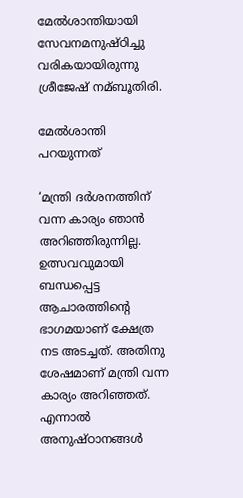മേല്‍ശാന്തിയായി സേവനമനുഷ്‌ഠിച്ചു വരികയായിരുന്നു ശ്രീജേഷ് നമ്ബൂതിരി.

മേല്‍ശാന്തി പറയുന്നത്

‘മന്ത്രി ദര്‍ശനത്തിന് വന്ന കാര്യം ഞാന്‍ അറിഞ്ഞിരുന്നില്ല. ഉത്സവവുമായി ബന്ധപ്പെട്ട ആചാരത്തിന്റെ ഭാഗമയാണ് ക്ഷേത്ര നട അടച്ചത്. അതിനു ശേഷമാണ് മന്ത്രി വന്ന കാര്യം അറിഞ്ഞത്. എന്നാല്‍ അനുഷ്‌ഠാനങ്ങള്‍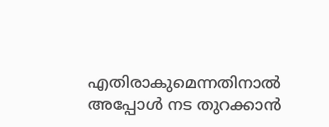എതിരാകുമെന്നതിനാല്‍ അപ്പോള്‍ നട തുറക്കാന്‍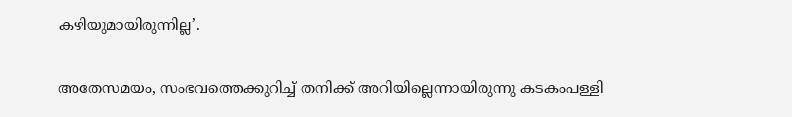കഴിയുമായിരുന്നില്ല’.

അതേസമയം, സംഭവത്തെക്കുറിച്ച്‌ തനിക്ക് അറിയില്ലെന്നായിരുന്നു കടകംപള്ളി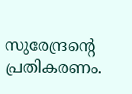സുരേന്ദ്രന്റെ പ്രതികരണം.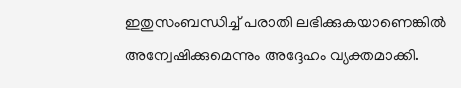ഇതുസംബന്ധിച്ച്‌ പരാതി ലഭിക്കുകയാണെങ്കില്‍ അന്വേഷിക്കുമെന്നും അദ്ദേഹം വ്യക്തമാക്കി.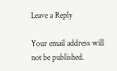Leave a Reply

Your email address will not be published.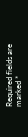Required fields are marked *